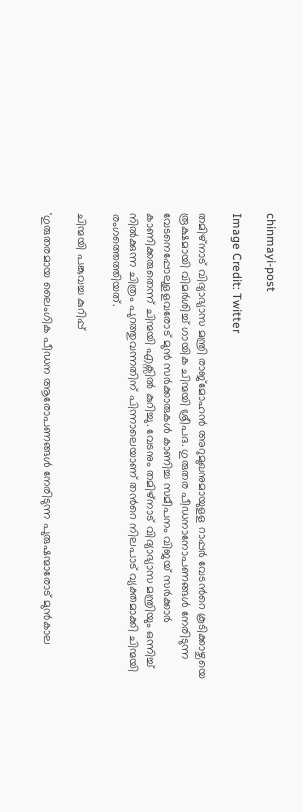chinmayi-post

Image Credit: Twitter

തമിഴ്നാട് വിദ്യാഭ്യാസ മന്ത്രി രാജ്മോഹൻ അറുമുഖനുമായുളള റാപ്പര്‍ വേടന്‍റെ കൂടിക്കാഴ്ചയെ രൂക്ഷമായി വിമര്‍ശിച്ച് ഗായിക ചിന്മയി ശ്രീപദ. ഗുരുതര പീഡനാനോപണങ്ങള്‍ നേരിടുന്ന വേടനെപ്പോലുളളവരോട് മുൻ സർക്കാരുകൾ കാണിച്ച സമീപനം വിജയ് സർക്കാർ കാണിക്കരുതെന്ന് ചിന്മയി എക്സില്‍ കുറിച്ചു. വേടനും തമിഴ്നാട് വിദ്യാഭ്യാസ മന്ത്രിയും ഒന്നിച്ച് നില്‍ക്കുന്ന ചിത്രം പുറത്തുവന്നതിന് പിന്നാലെയാണ് തന്‍റെ നിലപാട് വ്യക്തമാക്കി ചിന്മയി രംഗത്തെത്തിയത്.

ചിന്മയി പങ്കുവച്ച കുറിപ്പ്

'ഗുരുതരമായ ലൈംഗിക പീഡന ആരോപണങ്ങൾ നേരിടുന്ന പുരുഷന്മാരോട് മുൻകാല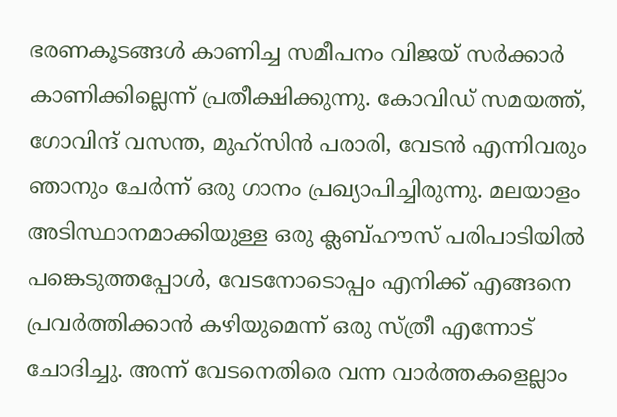ഭരണകൂടങ്ങള്‍ കാണിച്ച സമീപനം വിജയ് സർക്കാര്‍ കാണിക്കില്ലെന്ന് പ്രതീക്ഷിക്കുന്നു. കോവിഡ് സമയത്ത്, ഗോവിന്ദ് വസന്ത, മുഹ്‌സിൻ പരാരി, വേടൻ എന്നിവരും ഞാനും ചേർന്ന് ഒരു ഗാനം പ്രഖ്യാപിച്ചിരുന്നു. മലയാളം അടിസ്ഥാനമാക്കിയുള്ള ഒരു ക്ലബ്ഹൗസ് പരിപാടിയിൽ പങ്കെടുത്തപ്പോൾ, വേടനോടൊപ്പം എനിക്ക് എങ്ങനെ പ്രവർത്തിക്കാൻ കഴിയുമെന്ന് ഒരു സ്ത്രീ എന്നോട് ചോദിച്ചു. അന്ന് വേടനെതിരെ വന്ന വാര്‍ത്തകളെല്ലാം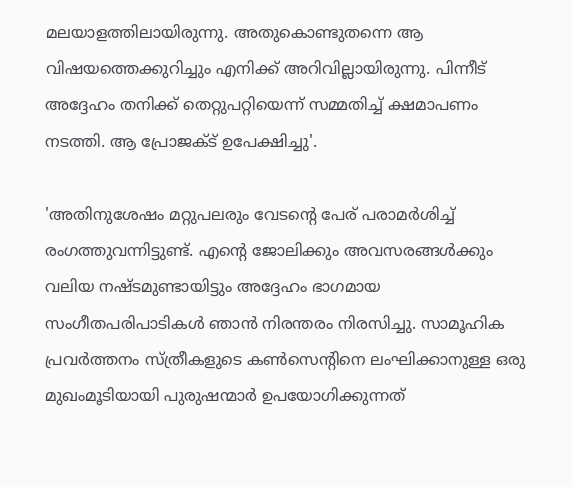മലയാളത്തിലായിരുന്നു. അതുകൊണ്ടുതന്നെ ആ വിഷയത്തെക്കുറിച്ചും എനിക്ക് അറിവില്ലായിരുന്നു. പിന്നീട് അദ്ദേഹം തനിക്ക് തെറ്റുപറ്റിയെന്ന് സമ്മതിച്ച് ക്ഷമാപണം നടത്തി. ആ പ്രോജക്ട് ഉപേക്ഷിച്ചു'.

'അതിനുശേഷം മറ്റുപലരും വേടന്റെ പേര് പരാമർശിച്ച് രംഗത്തുവന്നിട്ടുണ്ട്. എന്റെ ജോലിക്കും അവസരങ്ങൾക്കും വലിയ നഷ്ടമുണ്ടായിട്ടും അദ്ദേഹം ഭാഗമായ സംഗീതപരിപാടികൾ ഞാൻ നിരന്തരം നിരസിച്ചു. സാമൂഹിക പ്രവർത്തനം സ്ത്രീകളുടെ കൺസെന്റിനെ ലംഘിക്കാനുള്ള ഒരു മുഖംമൂടിയായി പുരുഷന്മാർ ഉപയോഗിക്കുന്നത്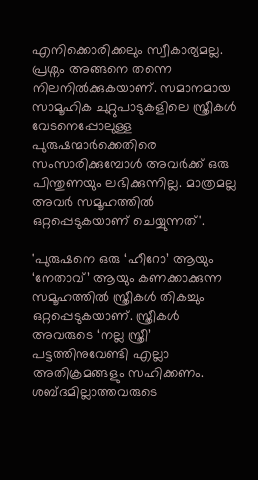എനിക്കൊരിക്കലും സ്വീകാര്യമല്ല. പ്രശ്നം അങ്ങനെ തന്നെ നിലനില്‍ക്കുകയാണ്. സമാനമായ സാമൂഹിക ചുറ്റുപാടുകളിലെ സ്ത്രീകൾ വേടനെപ്പോലുള്ള പുരുഷന്മാർക്കെതിരെ സംസാരിക്കുമ്പോള്‍ അവർക്ക് ഒരു പിന്തുണയും ലഭിക്കുന്നില്ല. മാത്രമല്ല അവര്‍ സമൂഹത്തില്‍ ഒറ്റപ്പെടുകയാണ് ചെയ്യുന്നത്'.

'പുരുഷനെ ഒരു ‘ഹീറോ’ ആയും ‘നേതാവ്’ ആയും കണക്കാക്കുന്ന സമൂഹത്തിൽ സ്ത്രീകള്‍ തികച്ചും ഒറ്റപ്പെടുകയാണ്. സ്ത്രീകൾ അവരുടെ ‘നല്ല സ്ത്രീ’ പട്ടത്തിനുവേണ്ടി എല്ലാ അതിക്രമങ്ങളും സഹിക്കണം. ശബ്ദമില്ലാത്തവരുടെ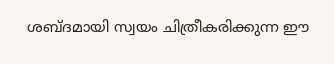ശബ്ദമായി സ്വയം ചിത്രീകരിക്കുന്ന ഈ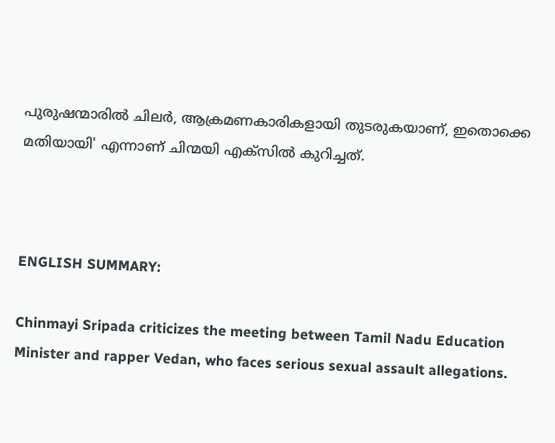പുരുഷന്മാരിൽ ചിലർ, ആക്രമണകാരികളായി തുടരുകയാണ്, ഇതൊക്കെ മതിയായി' എന്നാണ് ചിന്മയി എക്സില്‍ കുറിച്ചത്.



ENGLISH SUMMARY:

Chinmayi Sripada criticizes the meeting between Tamil Nadu Education Minister and rapper Vedan, who faces serious sexual assault allegations.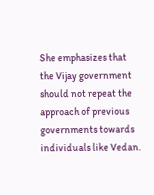She emphasizes that the Vijay government should not repeat the approach of previous governments towards individuals like Vedan.